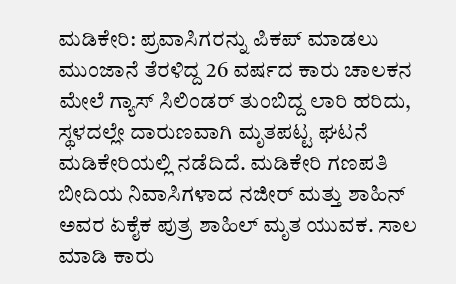ಮಡಿಕೇರಿ: ಪ್ರವಾಸಿಗರನ್ನು ಪಿಕಪ್ ಮಾಡಲು ಮುಂಜಾನೆ ತೆರಳಿದ್ದ 26 ವರ್ಷದ ಕಾರು ಚಾಲಕನ ಮೇಲೆ ಗ್ಯಾಸ್ ಸಿಲಿಂಡರ್ ತುಂಬಿದ್ದ ಲಾರಿ ಹರಿದು, ಸ್ಥಳದಲ್ಲೇ ದಾರುಣವಾಗಿ ಮೃತಪಟ್ಟ ಘಟನೆ ಮಡಿಕೇರಿಯಲ್ಲಿ ನಡೆದಿದೆ. ಮಡಿಕೇರಿ ಗಣಪತಿ ಬೀದಿಯ ನಿವಾಸಿಗಳಾದ ನಜೀರ್ ಮತ್ತು ಶಾಹಿನ್ ಅವರ ಏಕೈಕ ಪುತ್ರ ಶಾಹಿಲ್ ಮೃತ ಯುವಕ. ಸಾಲ ಮಾಡಿ ಕಾರು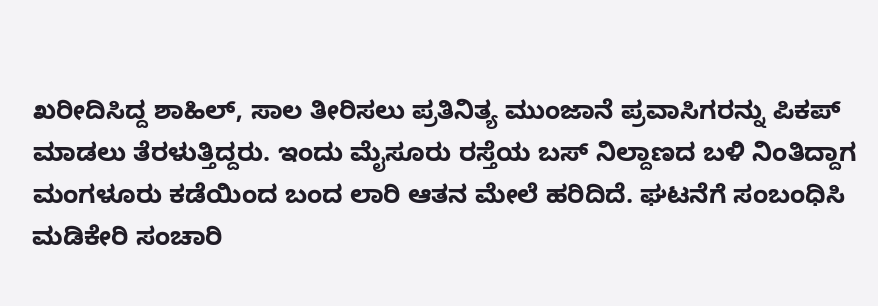ಖರೀದಿಸಿದ್ದ ಶಾಹಿಲ್, ಸಾಲ ತೀರಿಸಲು ಪ್ರತಿನಿತ್ಯ ಮುಂಜಾನೆ ಪ್ರವಾಸಿಗರನ್ನು ಪಿಕಪ್ ಮಾಡಲು ತೆರಳುತ್ತಿದ್ದರು. ಇಂದು ಮೈಸೂರು ರಸ್ತೆಯ ಬಸ್ ನಿಲ್ದಾಣದ ಬಳಿ ನಿಂತಿದ್ದಾಗ ಮಂಗಳೂರು ಕಡೆಯಿಂದ ಬಂದ ಲಾರಿ ಆತನ ಮೇಲೆ ಹರಿದಿದೆ. ಘಟನೆಗೆ ಸಂಬಂಧಿಸಿ ಮಡಿಕೇರಿ ಸಂಚಾರಿ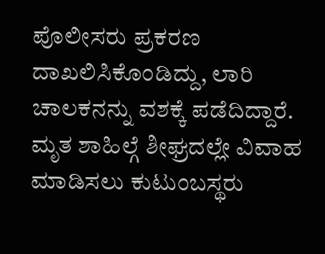ಪೊಲೀಸರು ಪ್ರಕರಣ ದಾಖಲಿಸಿಕೊಂಡಿದ್ದು, ಲಾರಿ ಚಾಲಕನನ್ನು ವಶಕ್ಕೆ ಪಡೆದಿದ್ದಾರೆ. ಮೃತ ಶಾಹಿಲ್ಗೆ ಶೀಘ್ರದಲ್ಲೇ ವಿವಾಹ ಮಾಡಿಸಲು ಕುಟುಂಬಸ್ಥರು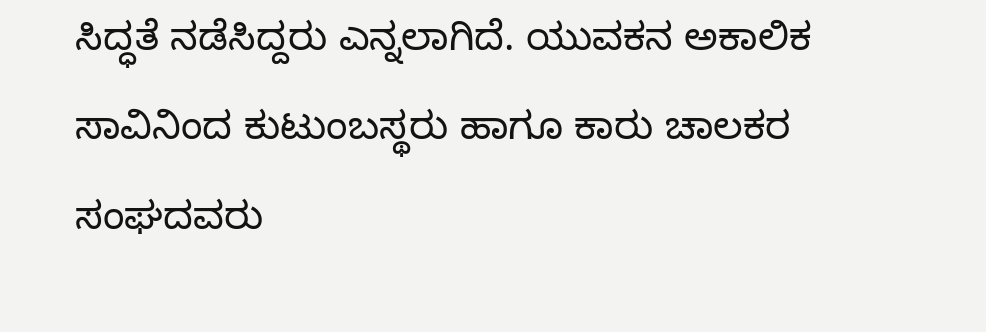ಸಿದ್ಧತೆ ನಡೆಸಿದ್ದರು ಎನ್ನಲಾಗಿದೆ. ಯುವಕನ ಅಕಾಲಿಕ ಸಾವಿನಿಂದ ಕುಟುಂಬಸ್ಥರು ಹಾಗೂ ಕಾರು ಚಾಲಕರ ಸಂಘದವರು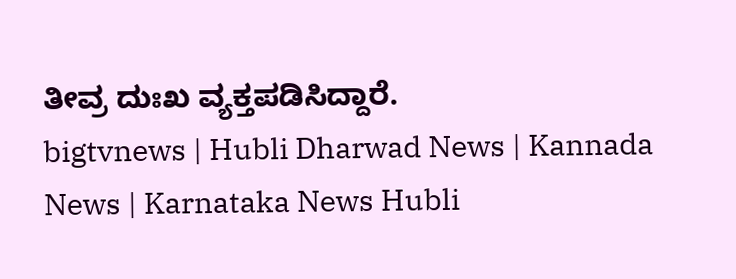ತೀವ್ರ ದುಃಖ ವ್ಯಕ್ತಪಡಿಸಿದ್ದಾರೆ.
bigtvnews | Hubli Dharwad News | Kannada News | Karnataka News Hubli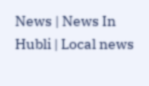News | News In Hubli | Local news